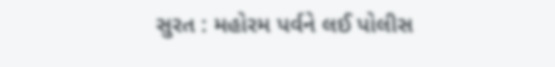સુરત : મહોરમ પર્વને લઈ પોલીસ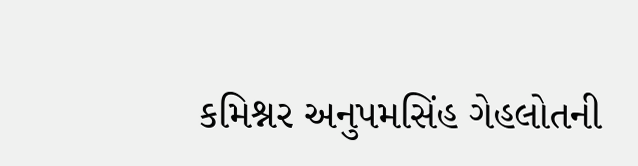કમિશ્નર અનુપમસિંહ ગેહલોતની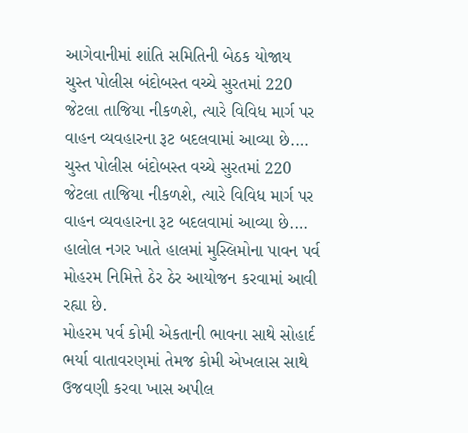આગેવાનીમાં શાંતિ સમિતિની બેઠક યોજાય
ચુસ્ત પોલીસ બંદોબસ્ત વચ્ચે સુરતમાં 220 જેટલા તાજિયા નીકળશે, ત્યારે વિવિધ માર્ગ પર વાહન વ્યવહારના રૂટ બદલવામાં આવ્યા છે.…
ચુસ્ત પોલીસ બંદોબસ્ત વચ્ચે સુરતમાં 220 જેટલા તાજિયા નીકળશે, ત્યારે વિવિધ માર્ગ પર વાહન વ્યવહારના રૂટ બદલવામાં આવ્યા છે.…
હાલોલ નગર ખાતે હાલમાં મુસ્લિમોના પાવન પર્વ મોહરમ નિમિત્તે ઠેર ઠેર આયોજન કરવામાં આવી રહ્યા છે.
મોહરમ પર્વ કોમી એકતાની ભાવના સાથે સોહાર્દ ભર્યા વાતાવરણમાં તેમજ કોમી એખલાસ સાથે ઉજવણી કરવા ખાસ અપીલ